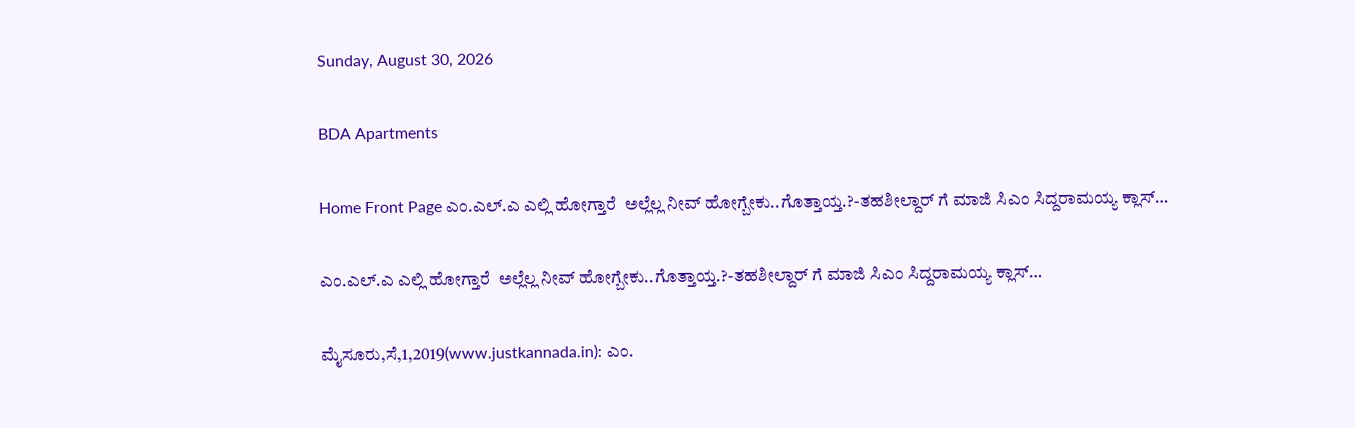Sunday, August 30, 2026

BDA Apartments

Home Front Page ಎಂ.ಎಲ್.ಎ ಎಲ್ಲಿ ಹೋಗ್ತಾರೆ  ಅಲ್ಲೆಲ್ಲ ನೀವ್ ಹೋಗ್ಬೇಕು..ಗೊತ್ತಾಯ್ತ.?-ತಹಶೀಲ್ದಾರ್ ಗೆ ಮಾಜಿ ಸಿಎಂ ಸಿದ್ದರಾಮಯ್ಯ ಕ್ಲಾಸ್…

ಎಂ.ಎಲ್.ಎ ಎಲ್ಲಿ ಹೋಗ್ತಾರೆ  ಅಲ್ಲೆಲ್ಲ ನೀವ್ ಹೋಗ್ಬೇಕು..ಗೊತ್ತಾಯ್ತ.?-ತಹಶೀಲ್ದಾರ್ ಗೆ ಮಾಜಿ ಸಿಎಂ ಸಿದ್ದರಾಮಯ್ಯ ಕ್ಲಾಸ್…

ಮೈಸೂರು,ಸೆ,1,2019(www.justkannada.in): ಎಂ.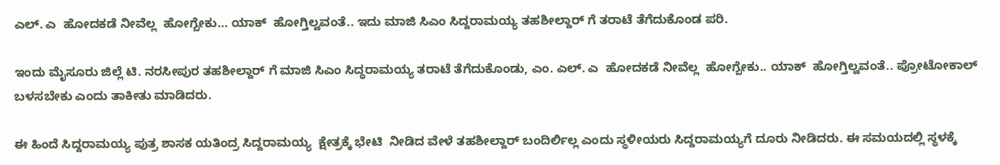ಎಲ್. ಎ  ಹೋದಕಡೆ ನೀವೆಲ್ಲ  ಹೋಗ್ಬೇಕು… ಯಾಕ್  ಹೋಗ್ತಿಲ್ವವಂತೆ.. ಇದು ಮಾಜಿ ಸಿಎಂ ಸಿದ್ದರಾಮಯ್ಯ ತಹಶೀಲ್ದಾರ್ ಗೆ ತರಾಟೆ ತೆಗೆದುಕೊಂಡ ಪರಿ.

ಇಂದು ಮೈಸೂರು ಜಿಲ್ಲೆ ಟಿ. ನರಸೀಪುರ ತಹಶೀಲ್ದಾರ್ ಗೆ ಮಾಜಿ ಸಿಎಂ ಸಿದ್ಧರಾಮಯ್ಯ ತರಾಟೆ ತೆಗೆದುಕೊಂಡು, ಎಂ. ಎಲ್. ಎ  ಹೋದಕಡೆ ನೀವೆಲ್ಲ  ಹೋಗ್ಬೇಕು.. ಯಾಕ್  ಹೋಗ್ತಿಲ್ವವಂತೆ.. ಪ್ರೋಟೋಕಾಲ್  ಬಳಸಬೇಕು ಎಂದು ತಾಕೀತು ಮಾಡಿದರು.

ಈ ಹಿಂದೆ ಸಿದ್ದರಾಮಯ್ಯ ಪುತ್ರ ಶಾಸಕ ಯತಿಂದ್ರ ಸಿದ್ದರಾಮಯ್ಯ  ಕ್ಷೇತ್ರಕ್ಕೆ ಭೇಟಿ  ನೀಡಿದ ವೇಳೆ ತಹಶೀಲ್ದಾರ್ ಬಂದಿರ್ಲಿಲ್ಲ ಎಂದು ಸ್ಥಳೀಯರು ಸಿದ್ದರಾಮಯ್ಯಗೆ ದೂರು ನೀಡಿದರು. ಈ ಸಮಯದಲ್ಲಿ ಸ್ಥಳಕ್ಕೆ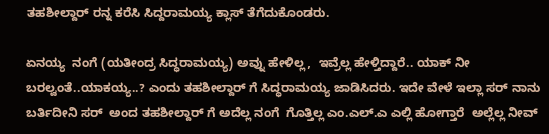ತಹಶೀಲ್ದಾರ್ ರನ್ನ ಕರೆಸಿ ಸಿದ್ದರಾಮಯ್ಯ ಕ್ಲಾಸ್ ತೆಗೆದುಕೊಂಡರು.

ಏನಯ್ಯ  ನಂಗೆ (ಯತೀಂದ್ರ ಸಿದ್ಧರಾಮಯ್ಯ) ಅವ್ನು ಹೇಳಿಲ್ಲ,  ಇವ್ರೆಲ್ಲ ಹೇಳ್ತಿದ್ದಾರೆ.. ಯಾಕ್ ನೀ ಬರಲ್ವಂತೆ..ಯಾಕಯ್ಯ..? ಎಂದು ತಹಶೀಲ್ದಾರ್ ಗೆ ಸಿದ್ಧರಾಮಯ್ಯ ಜಾಡಿಸಿದರು. ಇದೇ ವೇಳೆ ಇಲ್ಲಾ ಸರ್ ನಾನು ಬರ್ತಿದೀನಿ ಸರ್  ಅಂದ ತಹಶೀಲ್ದಾರ್ ಗೆ ಅದೆಲ್ಲ ನಂಗೆ  ಗೊತ್ತಿಲ್ಲ ಎಂ.ಎಲ್.ಎ ಎಲ್ಲಿ ಹೋಗ್ತಾರೆ  ಅಲ್ಲೆಲ್ಲ ನೀವ್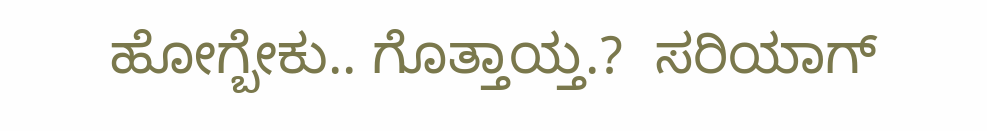ಹೋಗ್ಬೇಕು.. ಗೊತ್ತಾಯ್ತ.?  ಸರಿಯಾಗ್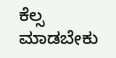ಕೆಲ್ಸ ಮಾಡಬೇಕು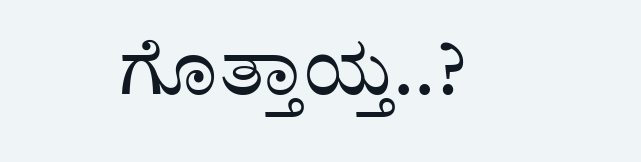ಗೊತ್ತಾಯ್ತ..?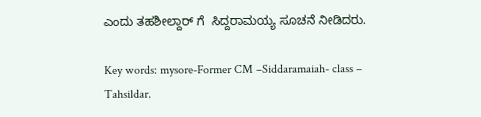ಎಂದು ತಹಶೀಲ್ದಾರ್ ಗೆ  ಸಿದ್ದರಾಮಯ್ಯ ಸೂಚನೆ ನೀಡಿದರು.

Key words: mysore-Former CM –Siddaramaiah- class – Tahsildar.